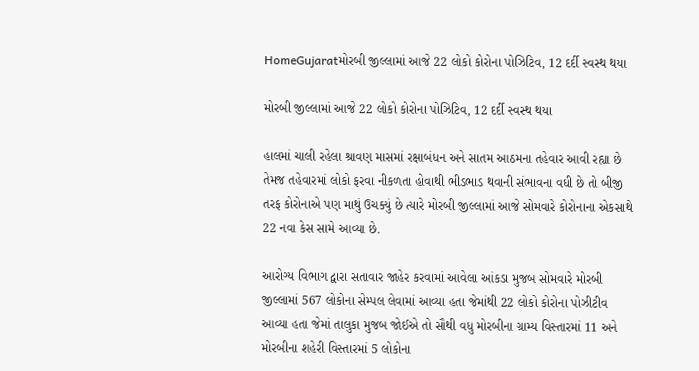HomeGujaratમોરબી જીલ્લામાં આજે 22 લોકો કોરોના પોઝિટિવ, 12 દર્દી સ્વસ્થ થયા

મોરબી જીલ્લામાં આજે 22 લોકો કોરોના પોઝિટિવ, 12 દર્દી સ્વસ્થ થયા

હાલમાં ચાલી રહેલા શ્રાવણ માસમાં રક્ષાબંધન અને સાતમ આઠમના તહેવાર આવી રહ્યા છે તેમજ તહેવારમાં લોકો ફરવા નીકળતા હોવાથી ભીડભાડ થવાની સંભાવના વધી છે તો બીજી તરફ કોરોનાએ પણ માથું ઉચક્યું છે ત્યારે મોરબી જીલ્લામાં આજે સોમવારે કોરોનાના એકસાથે 22 નવા કેસ સામે આવ્યા છે.

આરોગ્ય વિભાગ દ્વારા સતાવાર જાહેર કરવામાં આવેલા આંકડા મુજબ સોમવારે મોરબી જીલ્લામાં 567 લોકોના સેમ્પલ લેવામાં આવ્યા હતા જેમાંથી 22 લોકો કોરોના પોઝીટીવ આવ્યા હતા જેમાં તાલુકા મુજબ જોઈએ તો સૌથી વધુ મોરબીના ગ્રામ્ય વિસ્તારમાં 11 અને મોરબીના શહેરી વિસ્તારમાં 5 લોકોના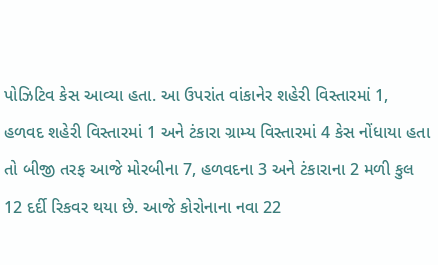પોઝિટિવ કેસ આવ્યા હતા. આ ઉપરાંત વાંકાનેર શહેરી વિસ્તારમાં 1, હળવદ શહેરી વિસ્તારમાં 1 અને ટંકારા ગ્રામ્ય વિસ્તારમાં 4 કેસ નોંધાયા હતા તો બીજી તરફ આજે મોરબીના 7, હળવદના 3 અને ટંકારાના 2 મળી કુલ 12 દર્દી રિકવર થયા છે. આજે કોરોનાના નવા 22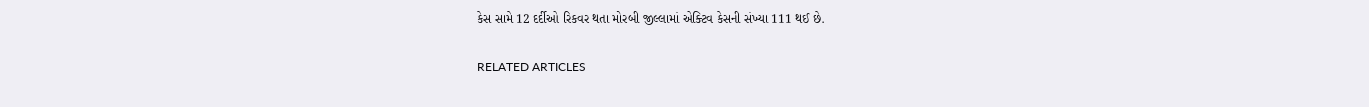કેસ સામે 12 દર્દીઓ રિકવર થતા મોરબી જીલ્લામાં એક્ટિવ કેસની સંખ્યા 111 થઈ છે.

RELATED ARTICLES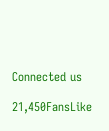Connected us

21,450FansLike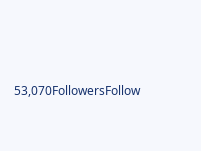53,070FollowersFollow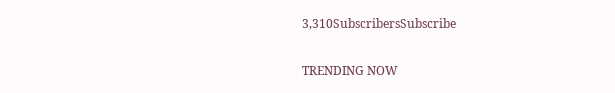3,310SubscribersSubscribe

TRENDING NOW